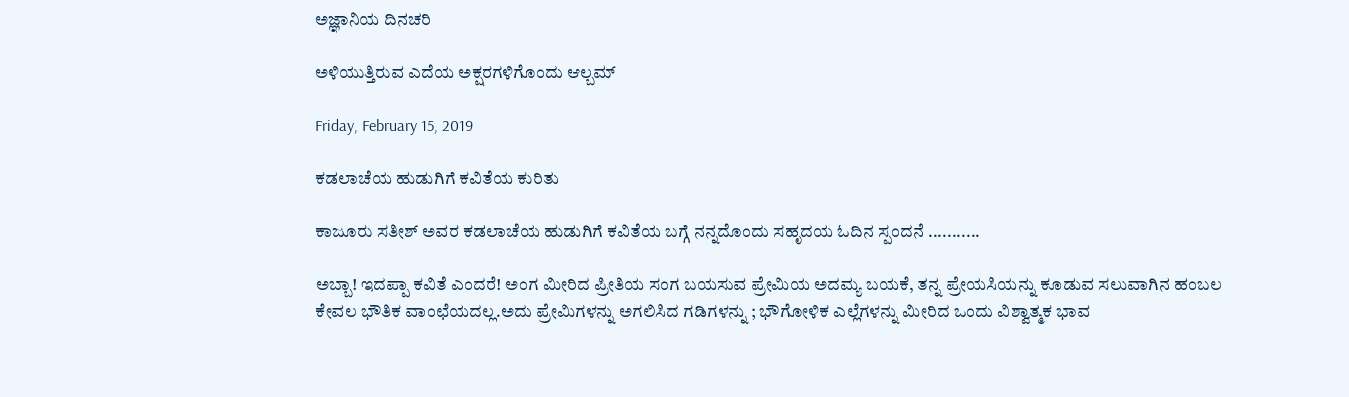ಅಜ್ಞಾನಿಯ ದಿನಚರಿ

ಅಳಿಯುತ್ತಿರುವ ಎದೆಯ ಅಕ್ಷರಗಳಿಗೊಂದು ಆಲ್ಬಮ್

Friday, February 15, 2019

ಕಡಲಾಚೆಯ ಹುಡುಗಿಗೆ ಕವಿತೆಯ ಕುರಿತು

ಕಾಜೂರು ಸತೀಶ್ ಅವರ ಕಡಲಾಚೆಯ ಹುಡುಗಿಗೆ ಕವಿತೆಯ ಬಗ್ಗೆ ನನ್ನದೊಂದು ಸಹೃದಯ ಓದಿನ ಸ್ಪಂದನೆ ...........

ಅಬ್ಬಾ! ಇದಪ್ಪಾ ಕವಿತೆ ಎಂದರೆ! ಅಂಗ ಮೀರಿದ ಪ್ರೀತಿಯ ಸಂಗ ಬಯಸುವ ಪ್ರೇಮಿಯ ಅದಮ್ಯ ಬಯಕೆ, ತನ್ನ ಪ್ರೇಯಸಿಯನ್ನು ಕೂಡುವ ಸಲುವಾಗಿನ ಹಂಬಲ ಕೇವಲ ಭೌತಿಕ ವಾಂಛೆಯದಲ್ಲ.ಅದು ಪ್ರೇಮಿಗಳನ್ನು ಅಗಲಿಸಿದ ಗಡಿಗಳನ್ನು ; ಭೌಗೋಳಿಕ ಎಲ್ಲೆಗಳನ್ನು ಮೀರಿದ ಒಂದು ವಿಶ್ವಾತ್ಮಕ ಭಾವ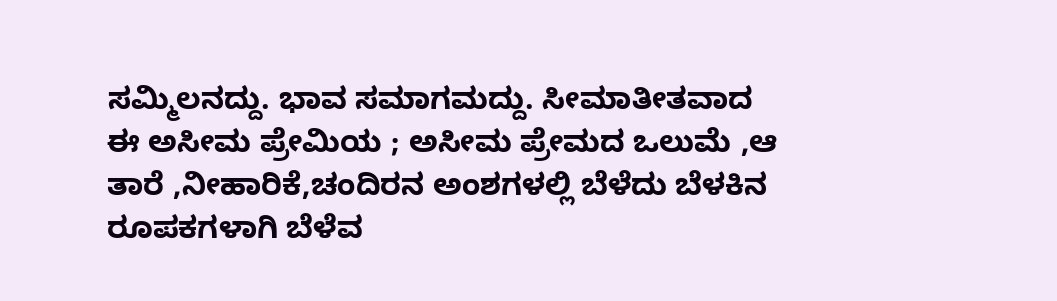ಸಮ್ಮಿಲನದ್ದು. ಭಾವ ಸಮಾಗಮದ್ದು. ಸೀಮಾತೀತವಾದ ಈ ಅಸೀಮ ಪ್ರೇಮಿಯ ; ಅಸೀಮ ಪ್ರೇಮದ ಒಲುಮೆ ,ಆ ತಾರೆ ,ನೀಹಾರಿಕೆ,ಚಂದಿರನ ಅಂಶಗಳಲ್ಲಿ ಬೆಳೆದು ಬೆಳಕಿನ ರೂಪಕಗಳಾಗಿ ಬೆಳೆವ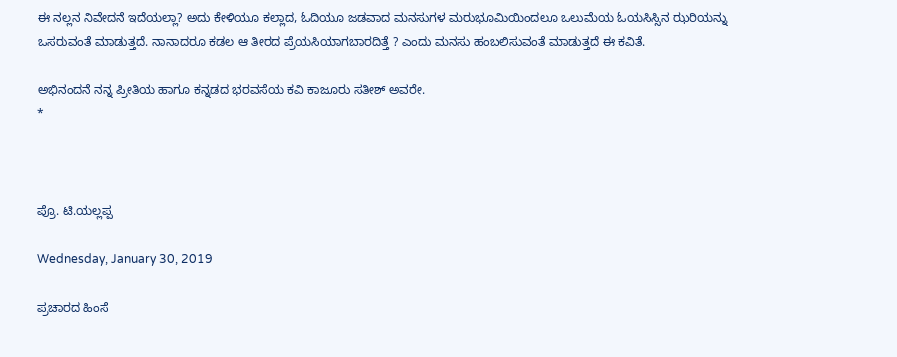ಈ ನಲ್ಲನ ನಿವೇದನೆ ಇದೆಯಲ್ಲಾ? ಅದು ಕೇಳಿಯೂ ಕಲ್ಲಾದ, ಓದಿಯೂ ಜಡವಾದ ಮನಸುಗಳ ಮರುಭೂಮಿಯಿಂದಲೂ ಒಲುಮೆಯ ಓಯಸಿಸ್ಸಿನ ಝರಿಯನ್ನು ಒಸರುವಂತೆ ಮಾಡುತ್ತದೆ. ನಾನಾದರೂ ಕಡಲ ಆ ತೀರದ ಪ್ರೆಯಸಿಯಾಗಬಾರದಿತ್ತೆ ? ಎಂದು ಮನಸು ಹಂಬಲಿಸುವಂತೆ ಮಾಡುತ್ತದೆ ಈ ಕವಿತೆ.

ಅಭಿನಂದನೆ ನನ್ನ ಪ್ರೀತಿಯ ಹಾಗೂ ಕನ್ನಡದ ಭರವಸೆಯ ಕವಿ ಕಾಜೂರು ಸತೀಶ್ ಅವರೇ.
*



ಪ್ರೊ. ಟಿ.ಯಲ್ಲಪ್ಪ

Wednesday, January 30, 2019

ಪ್ರಚಾರದ ಹಿಂಸೆ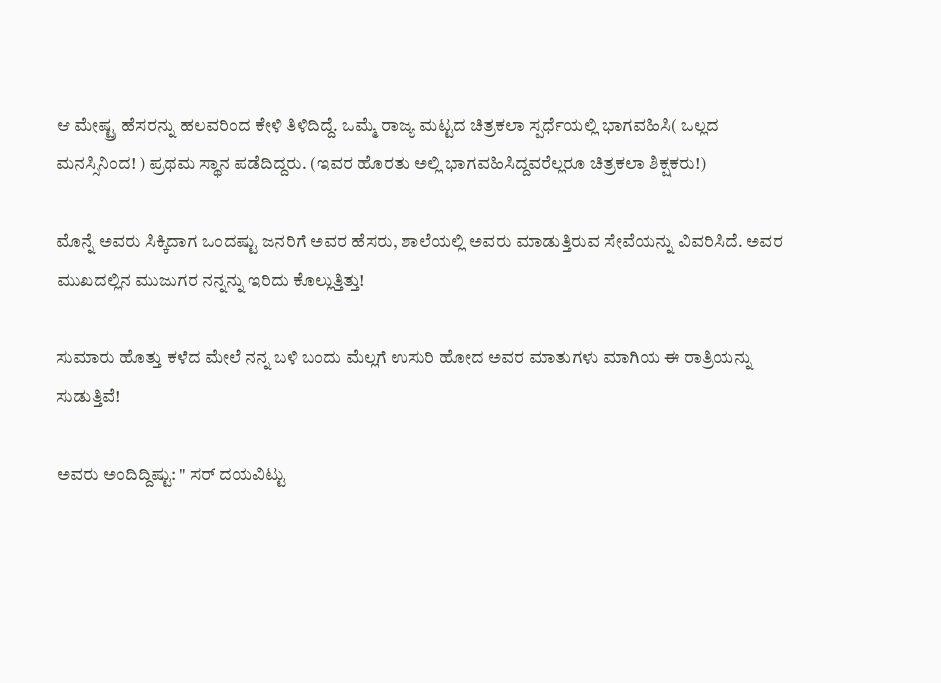ಆ ಮೇಷ್ಟ್ರ ಹೆಸರನ್ನು ಹಲವರಿಂದ ಕೇಳಿ ತಿಳಿದಿದ್ದೆ. ಒಮ್ಮೆ ರಾಜ್ಯ ಮಟ್ಟದ ಚಿತ್ರಕಲಾ ಸ್ಪರ್ಧೆಯಲ್ಲಿ ಭಾಗವಹಿಸಿ( ಒಲ್ಲದ ಮನಸ್ಸಿನಿಂದ! ) ಪ್ರಥಮ ಸ್ಥಾನ ಪಡೆದಿದ್ದರು. (ಇವರ ಹೊರತು ಅಲ್ಲಿ ಭಾಗವಹಿಸಿದ್ದವರೆಲ್ಲರೂ ಚಿತ್ರಕಲಾ ಶಿಕ್ಷಕರು!)

ಮೊನ್ನೆ ಅವರು ಸಿಕ್ಕಿದಾಗ ಒಂದಷ್ಟು ಜನರಿಗೆ ಅವರ ಹೆಸರು, ಶಾಲೆಯಲ್ಲಿ ಅವರು ಮಾಡುತ್ತಿರುವ ಸೇವೆಯನ್ನು ವಿವರಿಸಿದೆ. ಅವರ ಮುಖದಲ್ಲಿನ ಮುಜುಗರ ನನ್ನನ್ನು ಇರಿದು ಕೊಲ್ಲುತ್ತಿತ್ತು!

ಸುಮಾರು ಹೊತ್ತು ಕಳೆದ ಮೇಲೆ ನನ್ನ ಬಳಿ ಬಂದು ಮೆಲ್ಲಗೆ ಉಸುರಿ ಹೋದ ಅವರ ಮಾತುಗಳು ಮಾಗಿಯ ಈ ರಾತ್ರಿಯನ್ನು ಸುಡುತ್ತಿವೆ!

ಅವರು ಅಂದಿದ್ದಿಷ್ಟು: " ಸರ್ ದಯವಿಟ್ಟು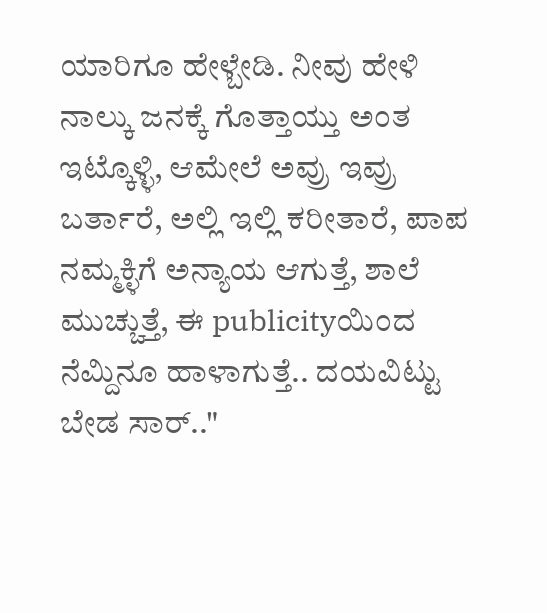ಯಾರಿಗೂ ಹೇಳ್ಬೇಡಿ. ನೀವು ಹೇಳಿ ನಾಲ್ಕು ಜನಕ್ಕೆ ಗೊತ್ತಾಯ್ತು ಅಂತ ಇಟ್ಕೊಳ್ಳಿ, ಆಮೇಲೆ ಅವ್ರು ಇವ್ರು ಬರ್ತಾರೆ, ಅಲ್ಲಿ ಇಲ್ಲಿ ಕರೀತಾರೆ, ಪಾಪ ನಮ್ಮಕ್ಳಿಗೆ ಅನ್ಯಾಯ ಆಗುತ್ತೆ, ಶಾಲೆ ಮುಚ್ಚುತ್ತೆ, ಈ publicityಯಿಂದ ನೆಮ್ದಿನೂ ಹಾಳಾಗುತ್ತೆ.. ದಯವಿಟ್ಟು ಬೇಡ ಸಾರ್.."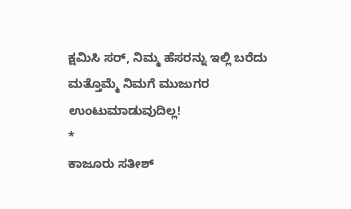ಕ್ಷಮಿಸಿ ಸರ್, ನಿಮ್ಮ ಹೆಸರನ್ನು ಇಲ್ಲಿ ಬರೆದು ಮತ್ತೊಮ್ಮೆ ನಿಮಗೆ ಮುಜುಗರ ಉಂಟುಮಾಡುವುದಿಲ್ಲ!
*
ಕಾಜೂರು ಸತೀಶ್